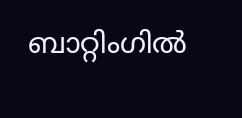ബാറ്റിംഗില്‍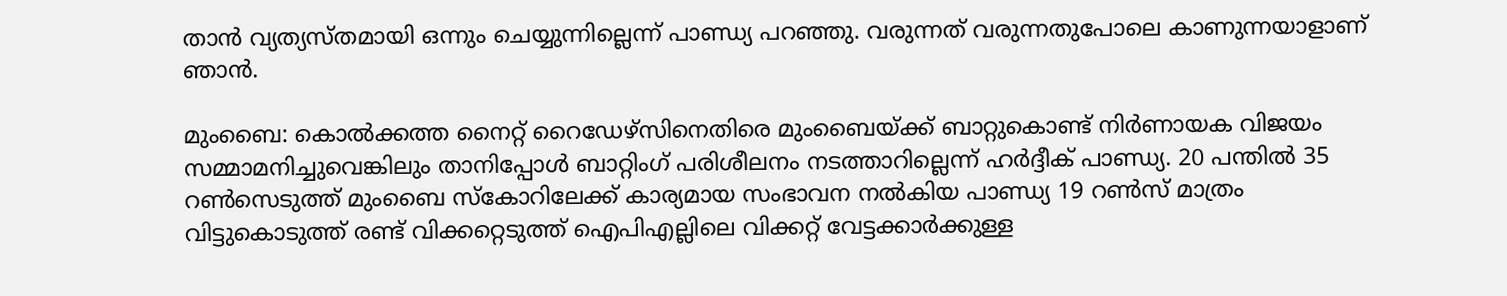താന്‍ വ്യത്യസ്തമായി ഒന്നും ചെയ്യുന്നില്ലെന്ന് പാണ്ഡ്യ പറഞ്ഞു. വരുന്നത് വരുന്നതുപോലെ കാണുന്നയാളാണ് ഞാന്‍.

മുംബൈ: കൊല്‍ക്കത്ത നൈറ്റ് റൈഡേഴ്സിനെതിരെ മുംബൈയ്ക്ക് ബാറ്റുകൊണ്ട് നിര്‍ണായക വിജയം സമ്മാമനിച്ചുവെങ്കിലും താനിപ്പോള്‍ ബാറ്റിംഗ് പരിശീലനം നടത്താറില്ലെന്ന് ഹര്‍ദ്ദീക് പാണ്ഡ്യ. 20 പന്തില്‍ 35 റണ്‍സെടുത്ത് മുംബൈ സ്കോറിലേക്ക് കാര്യമായ സംഭാവന നല്‍കിയ പാണ്ഡ്യ 19 റണ്‍സ് മാത്രം വിട്ടുകൊടുത്ത് രണ്ട് വിക്കറ്റെടുത്ത് ഐപിഎല്ലിലെ വിക്കറ്റ് വേട്ടക്കാര്‍ക്കുള്ള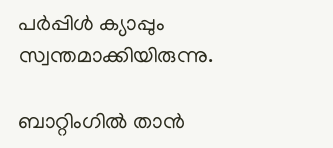പര്‍പ്പിള്‍ ക്യാപ്പും സ്വന്തമാക്കിയിരുന്നു.

ബാറ്റിംഗില്‍ താന്‍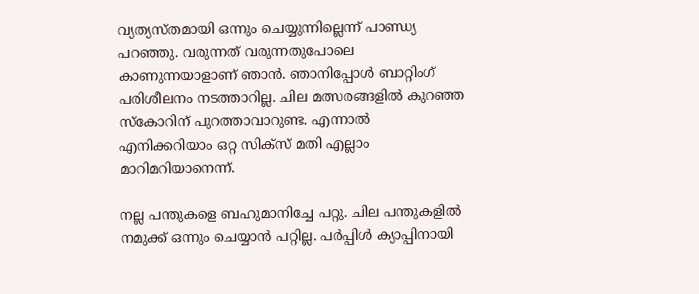വ്യത്യസ്തമായി ഒന്നും ചെയ്യുന്നില്ലെന്ന് പാണ്ഡ്യ പറഞ്ഞു. വരുന്നത് വരുന്നതുപോലെ കാണുന്നയാളാണ് ഞാന്‍. ഞാനിപ്പോള്‍ ബാറ്റിംഗ് പരിശീലനം നടത്താറില്ല. ചില മത്സരങ്ങളില്‍ കുറഞ്ഞ സ്കോറിന് പുറത്താവാറുണ്ട. എന്നാല്‍ എനിക്കറിയാം ഒറ്റ സിക്സ് മതി എല്ലാം മാറിമറിയാനെന്ന്.

നല്ല പന്തുകളെ ബഹുമാനിച്ചേ പറ്റു. ചില പന്തുകളില്‍ നമുക്ക് ഒന്നും ചെയ്യാന്‍ പറ്റില്ല. പര്‍പ്പിള്‍ ക്യാപ്പിനായി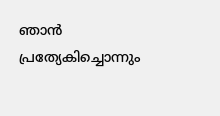ഞാന്‍ പ്രത്യേകിച്ചൊന്നും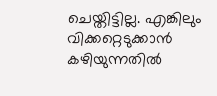ചെയ്തിട്ടില്ല. എങ്കിലും വിക്കറ്റെടുക്കാന്‍ കഴിയുന്നതില്‍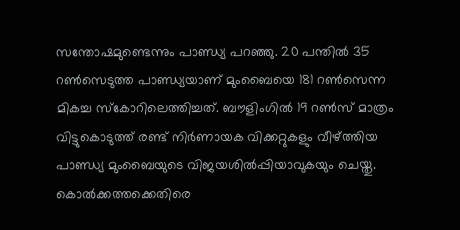സന്തോഷമുണ്ടെന്നും പാണ്ഡ്യ പറഞ്ഞു. 20 പന്തില്‍ 35 റണ്‍സെടുത്ത പാണ്ഡ്യയാണ് മുംബൈയെ 181 റണ്‍സെന്ന മികച്ച സ്കോറിലെത്തിച്ചത്. ബൗളിംഗില്‍ 19 റണ്‍സ് മാത്രം വിട്ടുകൊടുത്ത് രണ്ട് നിര്‍ണായക വിക്കറ്റുകളും വീഴ്‌ത്തിയ പാണ്ഡ്യ മുംബൈയുടെ വിജയശില്‍പ്പിയാവുകയും ചെയ്തു. കൊല്‍ക്കത്തക്കെതിരെ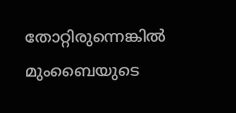തോറ്റിരുന്നെങ്കില്‍ മുംബൈയുടെ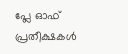പ്ലേ ഓഫ് പ്രതീക്ഷകള്‍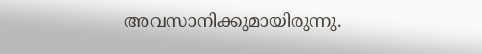അവസാനിക്കുമായിരുന്നു.